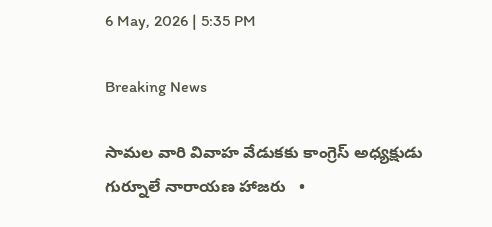6 May, 2026 | 5:35 PM

Breaking News

సామల వారి వివాహ వేడుకకు కాంగ్రెస్ అధ్యక్షుడు గుర్నూలే నారాయణ హాజరు   •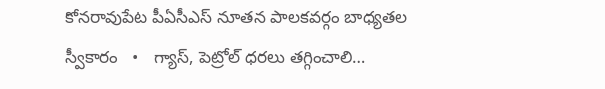కోనరావుపేట పీఏసీఎస్ నూతన పాలకవర్గం బాధ్యతల స్వీకారం   •   గ్యాస్, పెట్రోల్ ధరలు తగ్గించాలి…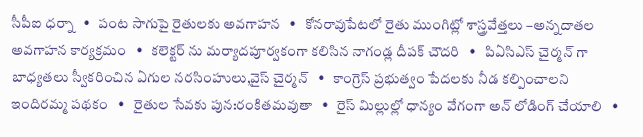సీపీఐ ధర్నా   •   పంట సాగుపై రైతులకు అవగాహన   •   కోనరావుపేటలో రైతు ముంగిట్లో శాస్త్రవేత్తలు –అన్నదాతల అవగాహన కార్యక్రమం   •   కలెక్టర్ ను మర్యాదపూర్వకంగా కలిసిన నాగండ్ల దీపక్ చౌదరి   •   పిఏసిఎస్ చైర్మన్ గా బాధ్యతలు స్వీకరించిన ఏగుల నరసింహులు,వైస్ చైర్మన్   •   కాంగ్రెస్ ప్రభుత్వం పేదలకు నీడ కల్పించాలని ఇందిరమ్మ పథకం   •   రైతుల సేవకు పున:రంకితమవుతా   •   రైస్ మిల్లుల్లో ధాన్యం వేగంగా అన్ లోడింగ్ చేయాలి   •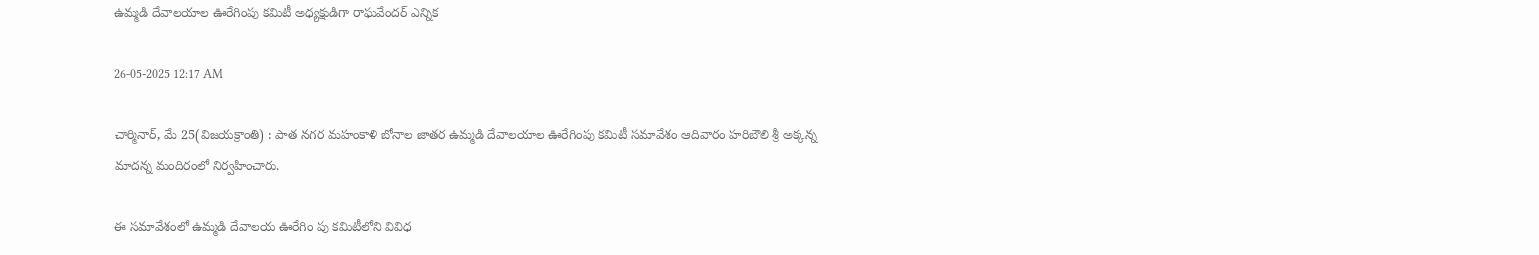ఉమ్మడి దేవాలయాల ఊరేగింపు కమిటీ అధ్యక్షుడిగా రాఘవేందర్ ఎన్నిక

26-05-2025 12:17 AM

చార్మినార్, మే 25(విజయక్రాంతి) : పాత నగర మహంకాళి బోనాల జాతర ఉమ్మడి దేవాలయాల ఊరేగింపు కమిటీ సమావేశం ఆదివారం హరిబౌలి శ్రీ అక్కన్న మాదన్న మందిరంలో నిర్వహించారు.

ఈ సమావేశంలో ఉమ్మడి దేవాలయ ఊరేగిం పు కమిటీలోని వివిధ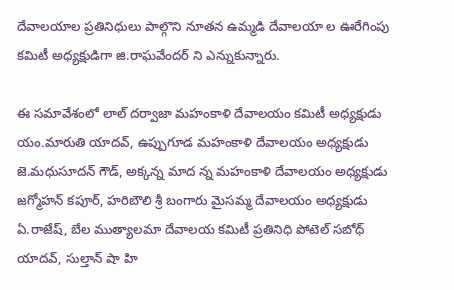దేవాలయాల ప్రతినిధులు పాల్గొని నూతన ఉమ్మడి దేవాలయా ల ఊరేగింపు కమిటీ అధ్యక్షుడిగా జి.రాఘవేందర్ ని ఎన్నుకున్నారు.

ఈ సమావేశంలో లాల్ దర్వాజా మహంకాళి దేవాలయం కమిటీ అధ్యక్షుడు యం.మారుతి యాదవ్, ఉప్పుగూడ మహంకాళి దేవాలయం అధ్యక్షుడు జె.మధుసూదన్ గౌడ్, అక్కన్న మాద న్న మహంకాళి దేవాలయం అధ్యక్షుడు జగ్మోహన్ కపూర్, హరిబౌలి శ్రీ బంగారు మైసమ్మ దేవాలయం అధ్యక్షుడు ఏ.రాజేష్, బేల ముత్యాలమా దేవాలయ కమిటీ ప్రతినిధి పోటెల్ సబోధ్ యాదవ్, సుల్తాన్ షా హి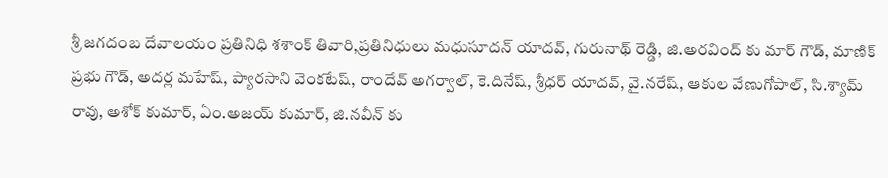శ్రీ జగదంబ దేవాలయం ప్రతినిధి శశాంక్ తివారి,ప్రతినిధులు మధుసూదన్ యాదవ్, గురునాథ్ రెడ్డి, జి.అరవింద్ కు మార్ గౌడ్, మాణిక్ ప్రభు గౌడ్, అదర్ల మహేష్, ప్యారసాని వెంకటేష్, రాందేవ్ అగర్వాల్, కె.దినేష్, శ్రీధర్ యాదవ్, వై.నరేష్, ఆకుల వేణుగోపాల్, సి.శ్యామ్ రావు, అశోక్ కుమార్, ఏం.అజయ్ కుమార్, జి.నవీన్ కు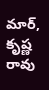మార్, కృష్ణ రావు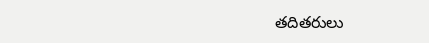తదితరులు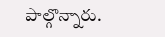పాల్గొన్నారు.